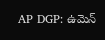AP DGP: ఉమెన్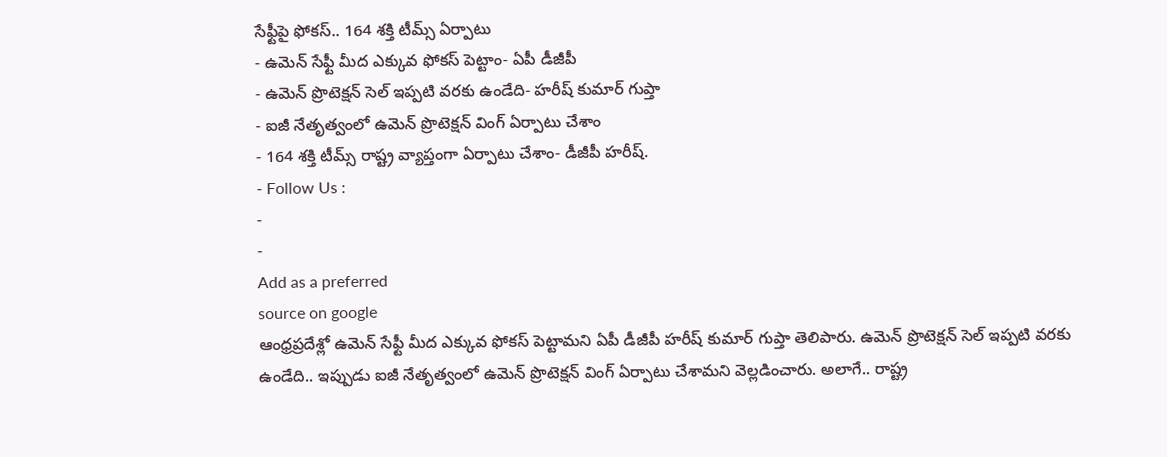సేఫ్టీపై ఫోకస్.. 164 శక్తి టీమ్స్ ఏర్పాటు
- ఉమెన్ సేఫ్టీ మీద ఎక్కువ ఫోకస్ పెట్టాం- ఏపీ డీజీపీ
- ఉమెన్ ప్రొటెక్షన్ సెల్ ఇప్పటి వరకు ఉండేది- హరీష్ కుమార్ గుప్తా
- ఐజీ నేతృత్వంలో ఉమెన్ ప్రొటెక్షన్ వింగ్ ఏర్పాటు చేశాం
- 164 శక్తి టీమ్స్ రాష్ట్ర వ్యాప్తంగా ఏర్పాటు చేశాం- డీజీపీ హరీష్.
- Follow Us :
-
-
Add as a preferred
source on google
ఆంధ్రప్రదేశ్లో ఉమెన్ సేఫ్టీ మీద ఎక్కువ ఫోకస్ పెట్టామని ఏపీ డీజీపీ హరీష్ కుమార్ గుప్తా తెలిపారు. ఉమెన్ ప్రొటెక్షన్ సెల్ ఇప్పటి వరకు ఉండేది.. ఇప్పుడు ఐజీ నేతృత్వంలో ఉమెన్ ప్రొటెక్షన్ వింగ్ ఏర్పాటు చేశామని వెల్లడించారు. అలాగే.. రాష్ట్ర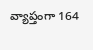వ్యాప్తంగా 164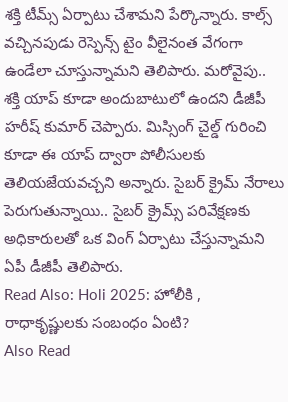శక్తి టీమ్స్ ఏర్పాటు చేశామని పేర్కొన్నారు. కాల్స్ వచ్చినపుడు రెస్పెన్స్ టైం వీలైనంత వేగంగా ఉండేలా చూస్తున్నామని తెలిపారు. మరోవైపు.. శక్తి యాప్ కూడా అందుబాటులో ఉందని డీజీపీ హరీష్ కుమార్ చెప్పారు. మిస్సింగ్ చైల్డ్ గురించి కూడా ఈ యాప్ ద్వారా పోలీసులకు తెలియజేయవచ్చని అన్నారు. సైబర్ క్రైమ్ నేరాలు పెరుగుతున్నాయి.. సైబర్ క్రైమ్స్ పరివేక్షణకు అధికారులతో ఒక వింగ్ ఏర్పాటు చేస్తున్నామని ఏపీ డీజీపీ తెలిపారు.
Read Also: Holi 2025: హోలీకి , రాధాకృష్ణులకు సంబంధం ఏంటి?
Also Read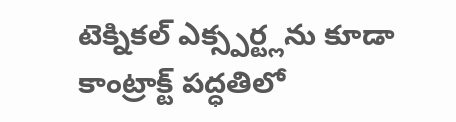టెక్నికల్ ఎక్స్పర్ట్లను కూడా కాంట్రాక్ట్ పద్ధతిలో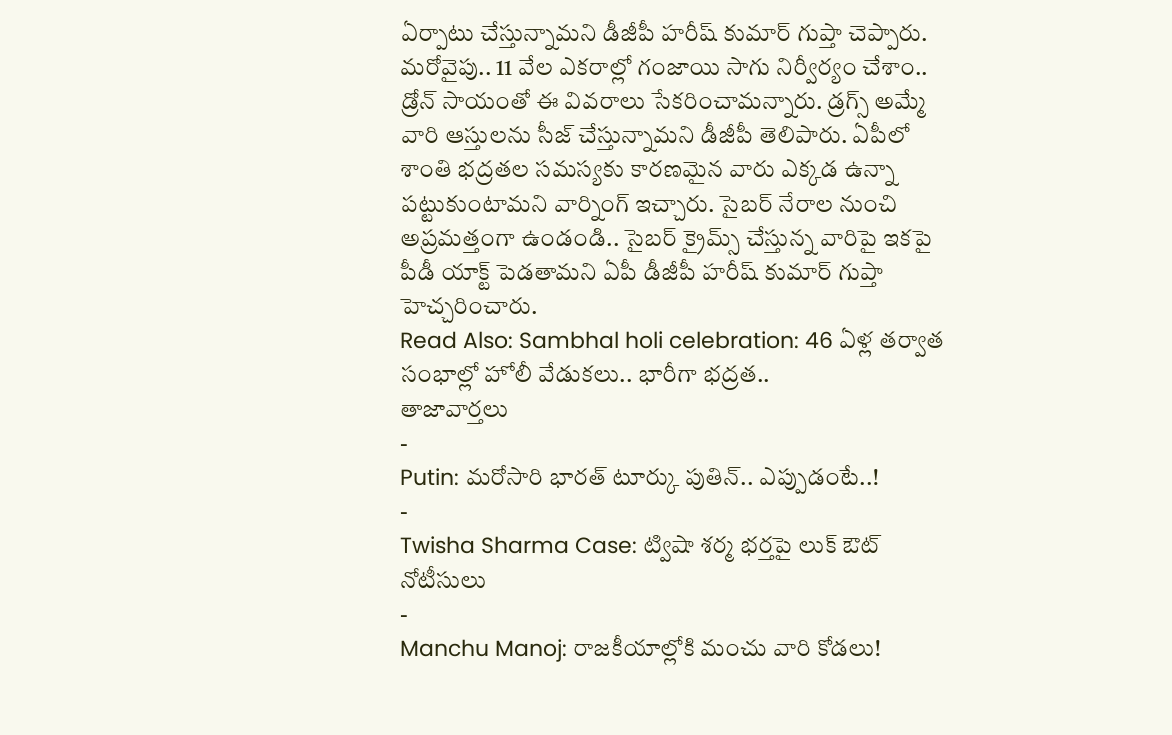ఏర్పాటు చేస్తున్నామని డీజీపీ హరీష్ కుమార్ గుప్తా చెప్పారు. మరోవైపు.. 11 వేల ఎకరాల్లో గంజాయి సాగు నిర్వీర్యం చేశాం.. డ్రోన్ సాయంతో ఈ వివరాలు సేకరించామన్నారు. డ్రగ్స్ అమ్మే వారి ఆస్తులను సీజ్ చేస్తున్నామని డీజీపీ తెలిపారు. ఏపీలో శాంతి భద్రతల సమస్యకు కారణమైన వారు ఎక్కడ ఉన్నా పట్టుకుంటామని వార్నింగ్ ఇచ్చారు. సైబర్ నేరాల నుంచి అప్రమత్తంగా ఉండండి.. సైబర్ క్రైమ్స్ చేస్తున్న వారిపై ఇకపై పీడీ యాక్ట్ పెడతామని ఏపీ డీజీపీ హరీష్ కుమార్ గుప్తా హెచ్చరించారు.
Read Also: Sambhal holi celebration: 46 ఏళ్ల తర్వాత సంభాల్లో హోలీ వేడుకలు.. భారీగా భద్రత..
తాజావార్తలు
-
Putin: మరోసారి భారత్ టూర్కు పుతిన్.. ఎప్పుడంటే..!
-
Twisha Sharma Case: ట్విషా శర్మ భర్తపై లుక్ ఔట్ నోటీసులు
-
Manchu Manoj: రాజకీయాల్లోకి మంచు వారి కోడలు!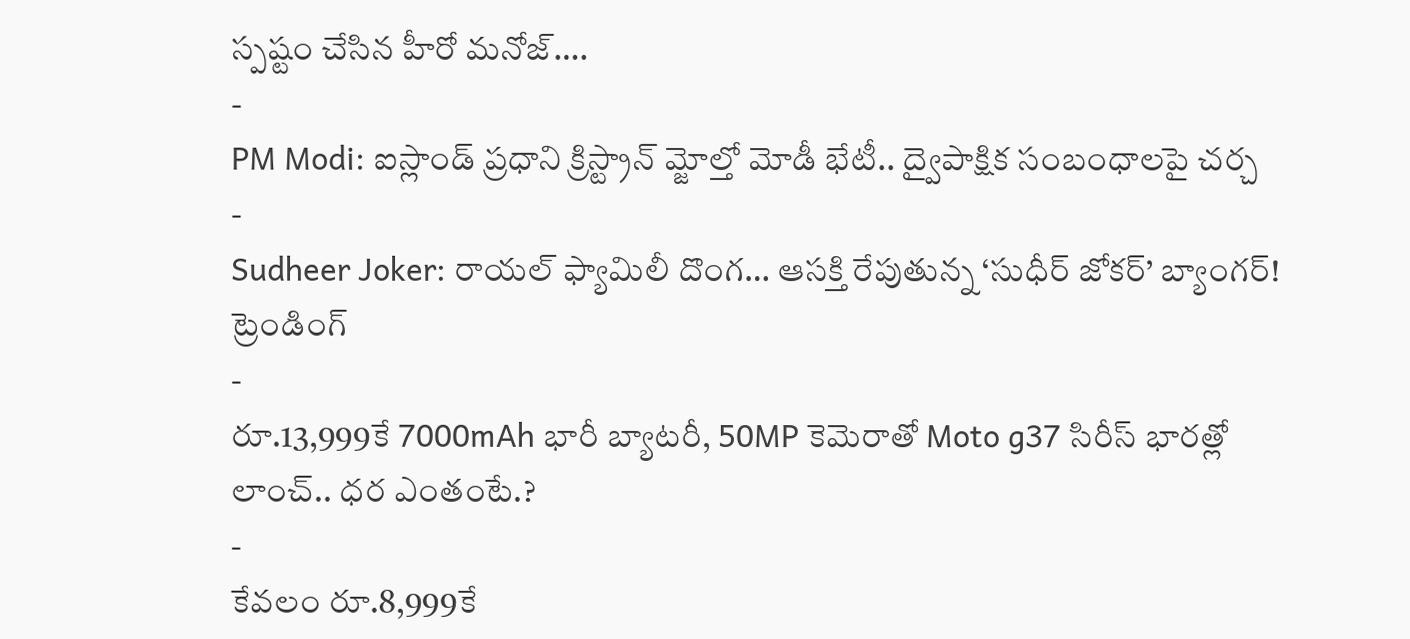స్పష్టం చేసిన హీరో మనోజ్….
-
PM Modi: ఐస్లాండ్ ప్రధాని క్రిస్ట్రాన్ మ్జోల్తో మోడీ భేటీ.. ద్వైపాక్షిక సంబంధాలపై చర్చ
-
Sudheer Joker: రాయల్ ఫ్యామిలీ దొంగ… ఆసక్తి రేపుతున్న ‘సుధీర్ జోకర్’ బ్యాంగర్!
ట్రెండింగ్
-
రూ.13,999కే 7000mAh భారీ బ్యాటరీ, 50MP కెమెరాతో Moto g37 సిరీస్ భారత్లో లాంచ్.. ధర ఎంతంటే.?
-
కేవలం రూ.8,999కే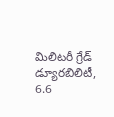మిలిటరీ గ్రేడ్ డ్యూరబిలిటీ, 6.6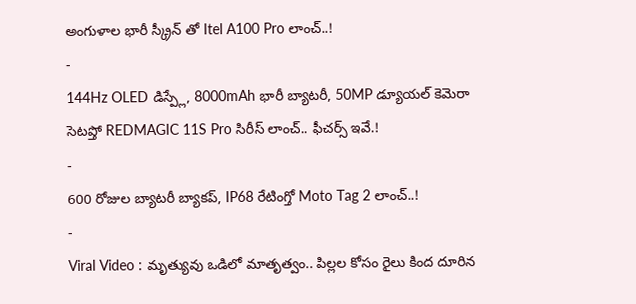అంగుళాల భారీ స్క్రీన్ తో Itel A100 Pro లాంచ్..!
-
144Hz OLED డిస్ప్లే, 8000mAh భారీ బ్యాటరీ, 50MP డ్యూయల్ కెమెరా సెటప్తో REDMAGIC 11S Pro సిరీస్ లాంచ్.. ఫీచర్స్ ఇవే.!
-
600 రోజుల బ్యాటరీ బ్యాకప్, IP68 రేటింగ్తో Moto Tag 2 లాంచ్..!
-
Viral Video : మృత్యువు ఒడిలో మాతృత్వం.. పిల్లల కోసం రైలు కింద దూరిన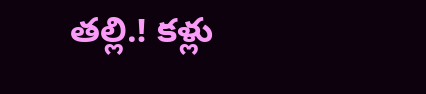తల్లి.! కళ్లు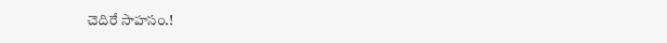చెదిరే సాహసం.!